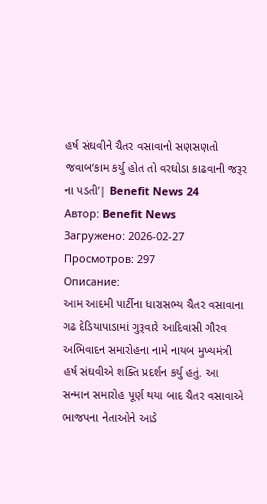હર્ષ સંઘવીને ચૈતર વસાવાનો સણસણતો જવાબ‘કામ કર્યુ હોત તો વરઘોડા કાઢવાની જરૂર ના પડતી’| Benefit News 24
Автор: Benefit News
Загружено: 2026-02-27
Просмотров: 297
Описание:
આમ આદમી પાર્ટીના ધારાસભ્ય ચૈતર વસાવાના ગઢ દેડિયાપાડામાં ગુરૂવારે આદિવાસી ગૌરવ અભિવાદન સમારોહના નામે નાયબ મુખ્યમંત્રી હર્ષ સંઘવીએ શક્તિ પ્રદર્શન કર્યુ હતું. આ સન્માન સમારોહ પૂર્ણ થયા બાદ ચૈતર વસાવાએ ભાજપના નેતાઓને આડે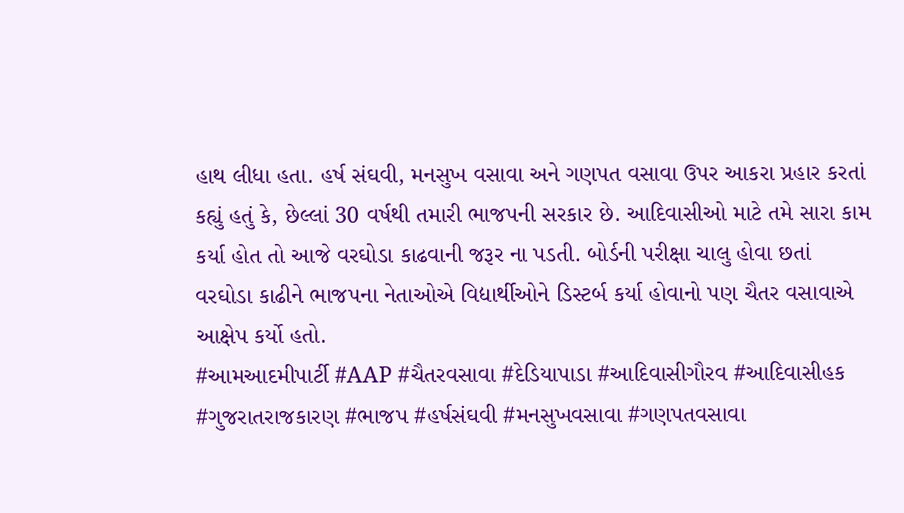હાથ લીધા હતા. હર્ષ સંઘવી, મનસુખ વસાવા અને ગણપત વસાવા ઉપર આકરા પ્રહાર કરતાં કહ્યું હતું કે, છેલ્લાં 30 વર્ષથી તમારી ભાજપની સરકાર છે. આદિવાસીઓ માટે તમે સારા કામ કર્યા હોત તો આજે વરઘોડા કાઢવાની જરૂર ના પડતી. બોર્ડની પરીક્ષા ચાલુ હોવા છતાં વરઘોડા કાઢીને ભાજપના નેતાઓએ વિદ્યાર્થીઓને ડિસ્ટર્બ કર્યા હોવાનો પણ ચૈતર વસાવાએ આક્ષેપ કર્યો હતો.
#આમઆદમીપાર્ટી #AAP #ચૈતરવસાવા #દેડિયાપાડા #આદિવાસીગૌરવ #આદિવાસીહક #ગુજરાતરાજકારણ #ભાજપ #હર્ષસંઘવી #મનસુખવસાવા #ગણપતવસાવા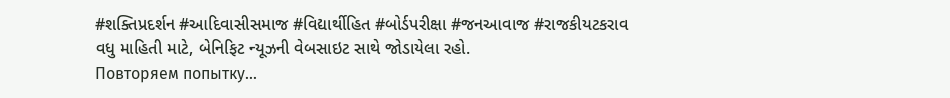#શક્તિપ્રદર્શન #આદિવાસીસમાજ #વિદ્યાર્થીહિત #બોર્ડપરીક્ષા #જનઆવાજ #રાજકીયટકરાવ
વધુ માહિતી માટે, બેનિફિટ ન્યૂઝની વેબસાઇટ સાથે જોડાયેલા રહો.
Повторяем попытку...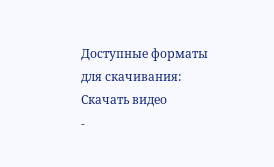Доступные форматы для скачивания:
Скачать видео
-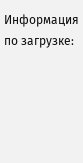Информация по загрузке: